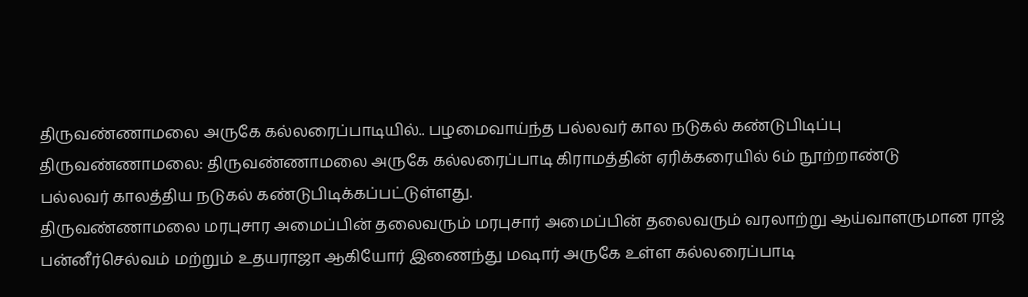திருவண்ணாமலை அருகே கல்லரைப்பாடியில்.. பழமைவாய்ந்த பல்லவர் கால நடுகல் கண்டுபிடிப்பு
திருவண்ணாமலை: திருவண்ணாமலை அருகே கல்லரைப்பாடி கிராமத்தின் ஏரிக்கரையில் 6ம் நூற்றாண்டு
பல்லவர் காலத்திய நடுகல் கண்டுபிடிக்கப்பட்டுள்ளது.
திருவண்ணாமலை மரபுசார அமைப்பின் தலைவரும் மரபுசார் அமைப்பின் தலைவரும் வரலாற்று ஆய்வாளருமான ராஜ் பன்னீர்செல்வம் மற்றும் உதயராஜா ஆகியோர் இணைந்து மஷார் அருகே உள்ள கல்லரைப்பாடி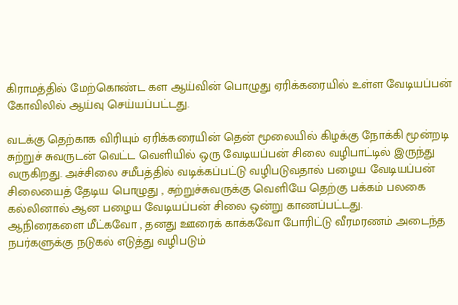கிராமத்தில் மேற்கொண்ட கள ஆய்வின் பொழுது ஏரிக்கரையில் உள்ள வேடியப்பன் கோவிலில் ஆய்வு செய்யப்பட்டது.

வடக்கு தெற்காக விரியும் ஏரிக்கரையின் தென் மூலையில் கிழக்கு நோக்கி மூன்றடி சுற்றுச் சுவருடன் வெட்ட வெளியில் ஒரு வேடியப்பன் சிலை வழிபாட்டில் இருந்து வருகிறது. அச்சிலை சமீபத்தில் வடிக்கப்பட்டு வழிபடுவதால் பழைய வேடியப்பன் சிலையைத் தேடிய பொழுது , சுற்றுச்சுவருக்கு வெளியே தெற்கு பக்கம் பலகை கல்லினால் ஆன பழைய வேடியப்பன் சிலை ஒன்று காணப்பட்டது.
ஆநிரைகளை மீட்கவோ , தனது ஊரைக் காக்கவோ போரிட்டு வீரமரணம் அடைந்த நபர்களுக்கு நடுகல் எடுத்து வழிபடும்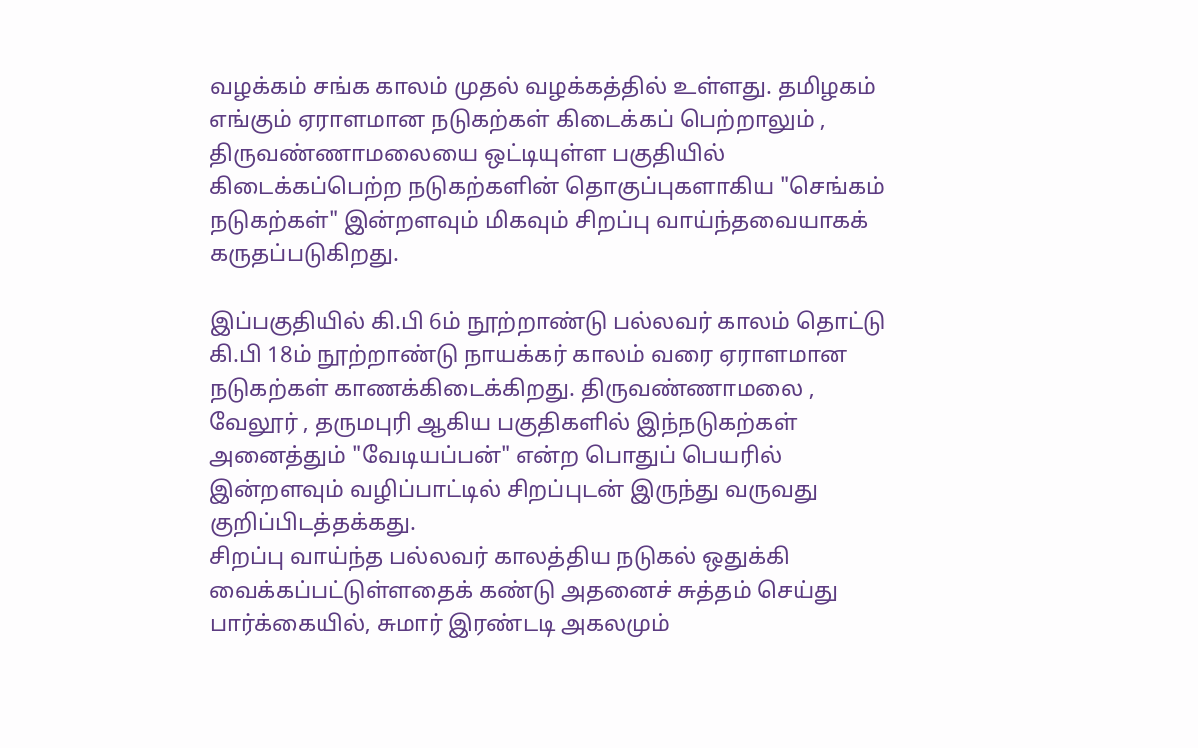வழக்கம் சங்க காலம் முதல் வழக்கத்தில் உள்ளது. தமிழகம் எங்கும் ஏராளமான நடுகற்கள் கிடைக்கப் பெற்றாலும் , திருவண்ணாமலையை ஒட்டியுள்ள பகுதியில் கிடைக்கப்பெற்ற நடுகற்களின் தொகுப்புகளாகிய "செங்கம் நடுகற்கள்" இன்றளவும் மிகவும் சிறப்பு வாய்ந்தவையாகக் கருதப்படுகிறது.

இப்பகுதியில் கி.பி 6ம் நூற்றாண்டு பல்லவர் காலம் தொட்டு கி.பி 18ம் நூற்றாண்டு நாயக்கர் காலம் வரை ஏராளமான நடுகற்கள் காணக்கிடைக்கிறது. திருவண்ணாமலை , வேலூர் , தருமபுரி ஆகிய பகுதிகளில் இந்நடுகற்கள் அனைத்தும் "வேடியப்பன்" என்ற பொதுப் பெயரில் இன்றளவும் வழிப்பாட்டில் சிறப்புடன் இருந்து வருவது குறிப்பிடத்தக்கது.
சிறப்பு வாய்ந்த பல்லவர் காலத்திய நடுகல் ஒதுக்கி வைக்கப்பட்டுள்ளதைக் கண்டு அதனைச் சுத்தம் செய்து பார்க்கையில், சுமார் இரண்டடி அகலமும்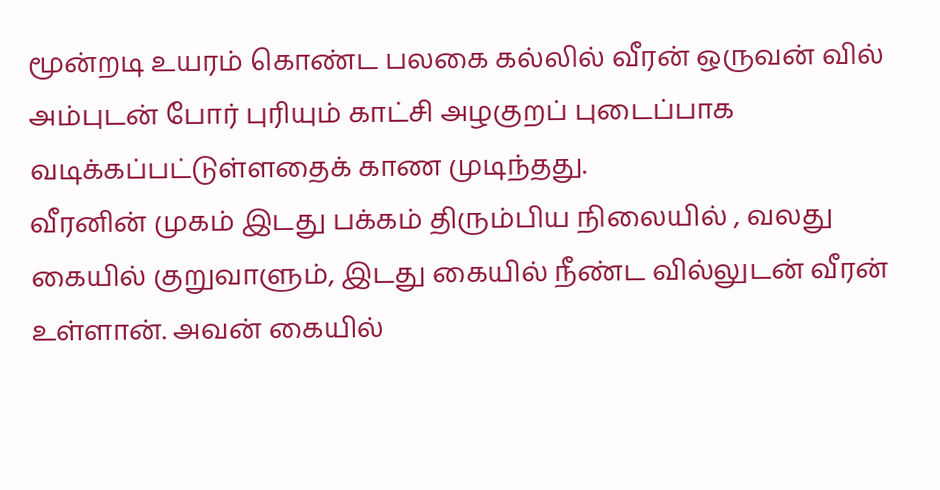மூன்றடி உயரம் கொண்ட பலகை கல்லில் வீரன் ஒருவன் வில் அம்புடன் போர் புரியும் காட்சி அழகுறப் புடைப்பாக வடிக்கப்பட்டுள்ளதைக் காண முடிந்தது.
வீரனின் முகம் இடது பக்கம் திரும்பிய நிலையில் , வலது கையில் குறுவாளும், இடது கையில் நீண்ட வில்லுடன் வீரன் உள்ளான். அவன் கையில்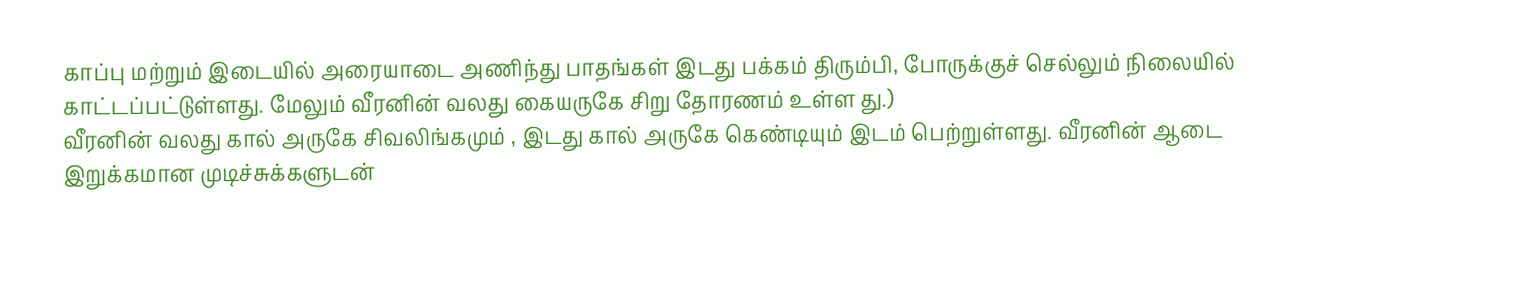காப்பு மற்றும் இடையில் அரையாடை அணிந்து பாதங்கள் இடது பக்கம் திரும்பி, போருக்குச் செல்லும் நிலையில் காட்டப்பட்டுள்ளது. மேலும் வீரனின் வலது கையருகே சிறு தோரணம் உள்ள து.)
வீரனின் வலது கால் அருகே சிவலிங்கமும் , இடது கால் அருகே கெண்டியும் இடம் பெற்றுள்ளது. வீரனின் ஆடை இறுக்கமான முடிச்சுக்களுடன்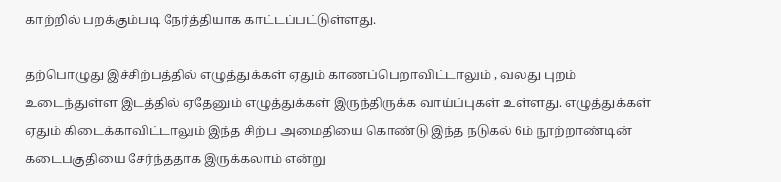காற்றில் பறக்கும்படி நேர்த்தியாக காட்டப்பட்டுள்ளது.

தற்பொழுது இச்சிற்பத்தில் எழுத்துக்கள் ஏதும் காணப்பெறாவிட்டாலும் , வலது புறம் உடைந்துள்ள இடத்தில் ஏதேனும் எழுத்துக்கள் இருந்திருக்க வாய்ப்புகள் உள்ளது. எழுத்துக்கள் ஏதும் கிடைக்காவிட்டாலும் இந்த சிற்ப அமைதியை கொண்டு இந்த நடுகல் 6ம் நூற்றாண்டின் கடைபகுதியை சேர்ந்ததாக இருக்கலாம் என்று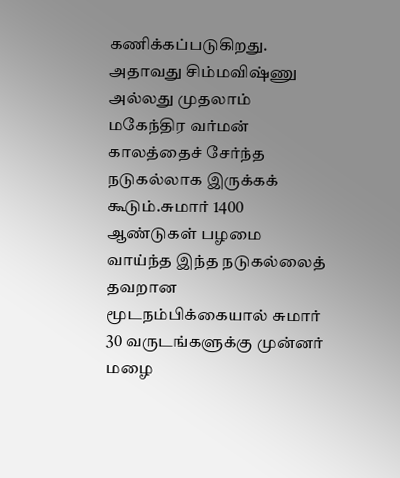கணிக்கப்படுகிறது. அதாவது சிம்மவிஷ்ணு அல்லது முதலாம் மகேந்திர வர்மன் காலத்தைச் சேர்ந்த நடுகல்லாக இருக்கக் கூடும்.சுமார் 1400 ஆண்டுகள் பழமை வாய்ந்த இந்த நடுகல்லைத் தவறான மூடநம்பிக்கையால் சுமார் 30 வருடங்களுக்கு முன்னர் மழை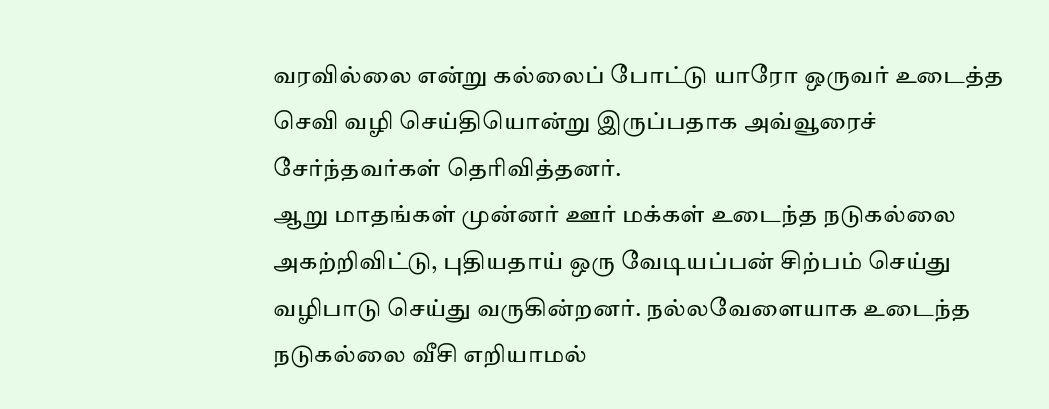வரவில்லை என்று கல்லைப் போட்டு யாரோ ஒருவர் உடைத்த செவி வழி செய்தியொன்று இருப்பதாக அவ்வூரைச் சேர்ந்தவர்கள் தெரிவித்தனர்.
ஆறு மாதங்கள் முன்னர் ஊர் மக்கள் உடைந்த நடுகல்லை அகற்றிவிட்டு, புதியதாய் ஒரு வேடியப்பன் சிற்பம் செய்து வழிபாடு செய்து வருகின்றனர். நல்லவேளையாக உடைந்த நடுகல்லை வீசி எறியாமல்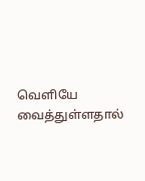வெளியே வைத்துள்ளதால்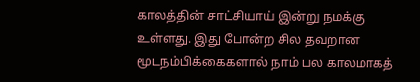காலத்தின் சாட்சியாய் இன்று நமக்கு உள்ளது. இது போன்ற சில தவறான மூடநம்பிக்கைகளால் நாம் பல காலமாகத்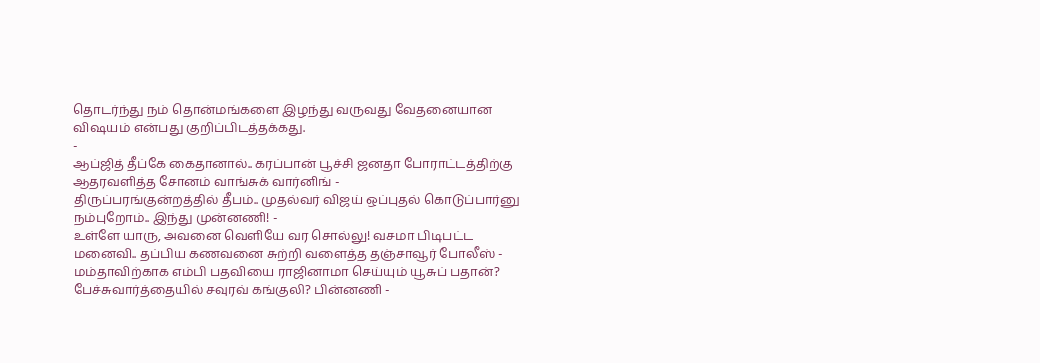தொடர்ந்து நம் தொன்மங்களை இழந்து வருவது வேதனையான விஷயம் என்பது குறிப்பிடத்தக்கது.
-
ஆப்ஜித் தீப்கே கைதானால்.. கரப்பான் பூச்சி ஜனதா போராட்டத்திற்கு ஆதரவளித்த சோனம் வாங்சுக் வார்னிங் -
திருப்பரங்குன்றத்தில் தீபம்.. முதல்வர் விஜய் ஒப்புதல் கொடுப்பார்னு நம்புறோம்.. இந்து முன்னணி! -
உள்ளே யாரு, அவனை வெளியே வர சொல்லு! வசமா பிடிபட்ட மனைவி.. தப்பிய கணவனை சுற்றி வளைத்த தஞ்சாவூர் போலீஸ் -
மம்தாவிற்காக எம்பி பதவியை ராஜினாமா செய்யும் யூசுப் பதான்? பேச்சுவார்த்தையில் சவுரவ் கங்குலி? பின்னணி -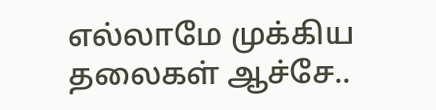எல்லாமே முக்கிய தலைகள் ஆச்சே..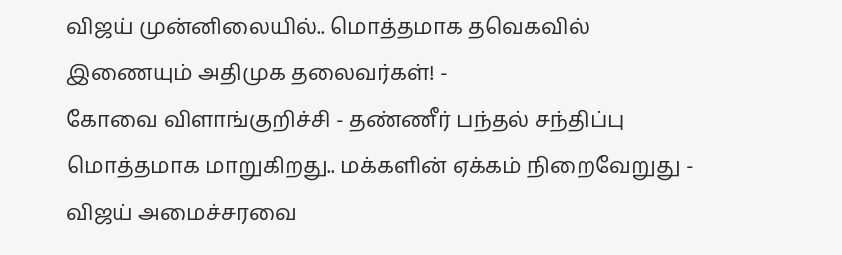விஜய் முன்னிலையில்.. மொத்தமாக தவெகவில் இணையும் அதிமுக தலைவர்கள்! -
கோவை விளாங்குறிச்சி - தண்ணீர் பந்தல் சந்திப்பு மொத்தமாக மாறுகிறது.. மக்களின் ஏக்கம் நிறைவேறுது -
விஜய் அமைச்சரவை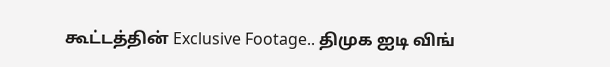கூட்டத்தின் Exclusive Footage.. திமுக ஐடி விங்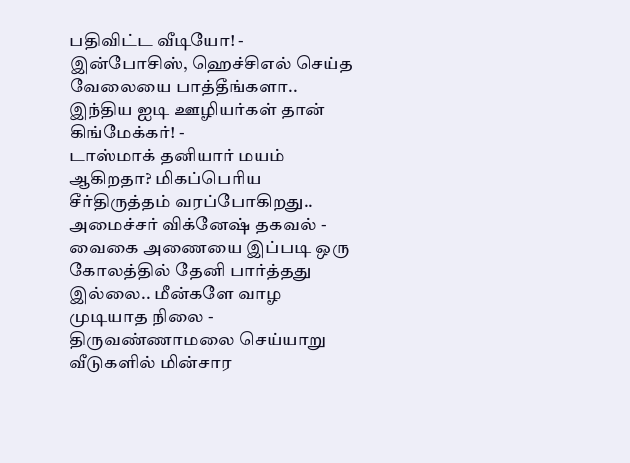பதிவிட்ட வீடியோ! -
இன்போசிஸ், ஹெச்சிஎல் செய்த வேலையை பாத்தீங்களா.. இந்திய ஐடி ஊழியர்கள் தான் கிங்மேக்கர்! -
டாஸ்மாக் தனியார் மயம் ஆகிறதா? மிகப்பெரிய சீர்திருத்தம் வரப்போகிறது.. அமைச்சர் விக்னேஷ் தகவல் -
வைகை அணையை இப்படி ஒரு கோலத்தில் தேனி பார்த்தது இல்லை.. மீன்களே வாழ முடியாத நிலை -
திருவண்ணாமலை செய்யாறு வீடுகளில் மின்சார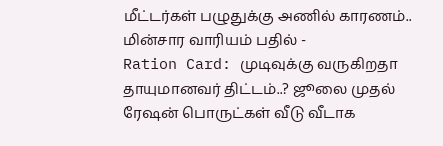மீட்டர்கள் பழுதுக்கு அணில் காரணம்.. மின்சார வாரியம் பதில் -
Ration Card: முடிவுக்கு வருகிறதா தாயுமானவர் திட்டம்..? ஜூலை முதல் ரேஷன் பொருட்கள் வீடு வீடாக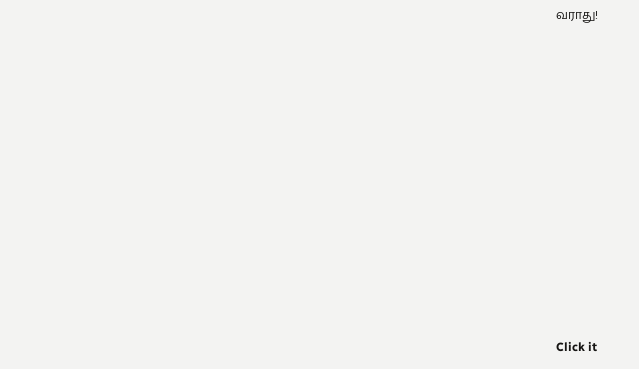வராது!












Click it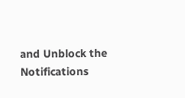and Unblock the Notifications